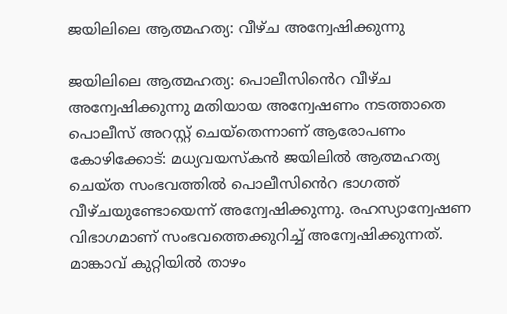ജയിലിലെ ആത്മഹത്യ: വീഴ്ച അന്വേഷിക്കുന്നു

ജയിലിലെ ആത്മഹത്യ: പൊലീസി‍ൻെറ വീഴ്ച അന്വേഷിക്കുന്നു മതിയായ അന്വേഷണം നടത്താതെ പൊലീസ് അറസ്റ്റ് ചെയ്തെന്നാണ് ആരോപണം കോഴിക്കോട്: മധ്യവയസ്കൻ ജയിലില്‍ ആത്മഹത്യ ചെയ്ത സംഭവത്തില്‍ പൊലീസി‍ൻെറ ഭാഗത്ത് വീഴ്ചയുണ്ടോയെന്ന് അന്വേഷിക്കുന്നു. രഹസ്യാന്വേഷണ വിഭാഗമാണ് സംഭവത്തെക്കുറിച്ച് അന്വേഷിക്കുന്നത്. മാങ്കാവ് കുറ്റിയില്‍ താഴം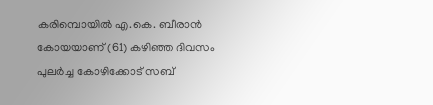കരിമ്പൊയില്‍ എ.കെ. ബീരാൻ കോയയാണ് (61) കഴിഞ്ഞ ദിവസം പുലർച്ച കോഴിക്കോട് സബ്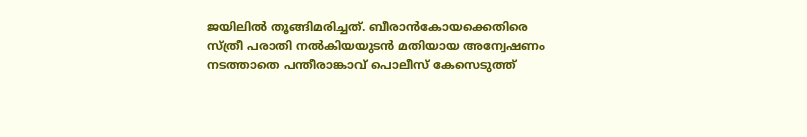ജയിലില്‍ തൂങ്ങിമരിച്ചത്. ബീരാന്‍കോയക്കെതിരെ സ്ത്രീ പരാതി നൽകിയയുടൻ മതിയായ അന്വേഷണം നടത്താതെ പന്തീരാങ്കാവ് പൊലീസ് കേസെടുത്ത്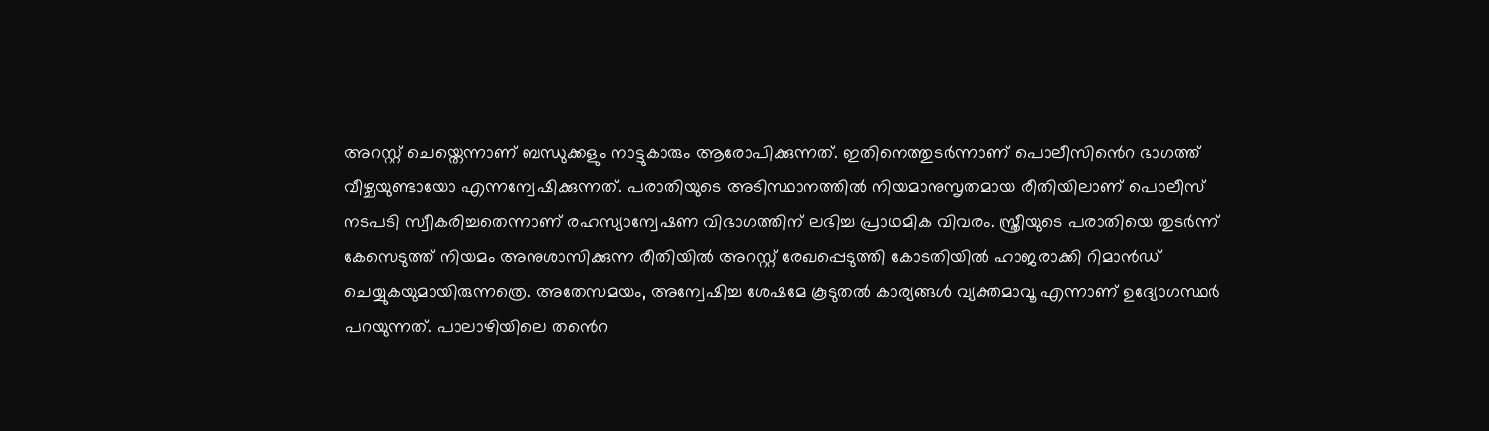അറസ്റ്റ് ചെയ്തെന്നാണ് ബന്ധുക്കളും നാട്ടുകാരും ആരോപിക്കുന്നത്. ഇതിനെത്തുടര്‍ന്നാണ് പൊലീസി‍ൻെറ ഭാഗത്ത് വീഴ്ചയുണ്ടായോ എന്നന്വേഷിക്കുന്നത്. പരാതിയുടെ അടിസ്ഥാനത്തില്‍ നിയമാനുസൃതമായ രീതിയിലാണ് പൊലീസ് നടപടി സ്വീകരിച്ചതെന്നാണ് രഹസ്യാന്വേഷണ വിഭാഗത്തിന് ലഭിച്ച പ്രാഥമിക വിവരം. സ്ത്രീയുടെ പരാതിയെ തുടർന്ന് കേസെടുത്ത് നിയമം അനുശാസിക്കുന്ന രീതിയില്‍ അറസ്റ്റ് രേഖപ്പെടുത്തി കോടതിയില്‍ ഹാജരാക്കി റിമാന്‍ഡ് ചെയ്യുകയുമായിരുന്നത്രെ. അതേസമയം, അന്വേഷിച്ച ശേഷമേ കൂടുതൽ കാര്യങ്ങൾ വ്യക്തമാവൂ എന്നാണ് ഉദ്യോഗസ്ഥര്‍ പറയുന്നത്. പാലാഴിയിലെ ത‍ൻെറ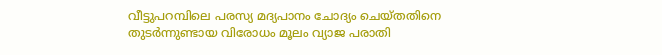വീട്ടുപറമ്പിലെ പരസ്യ മദ്യപാനം ചോദ്യം ചെയ്തതിനെ തുടര്‍ന്നുണ്ടായ വിരോധം മൂലം വ്യാജ പരാതി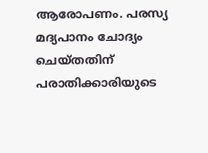ആരോപണം. പരസ്യ മദ്യപാനം ചോദ്യം ചെയ്തതിന് പരാതിക്കാരിയുടെ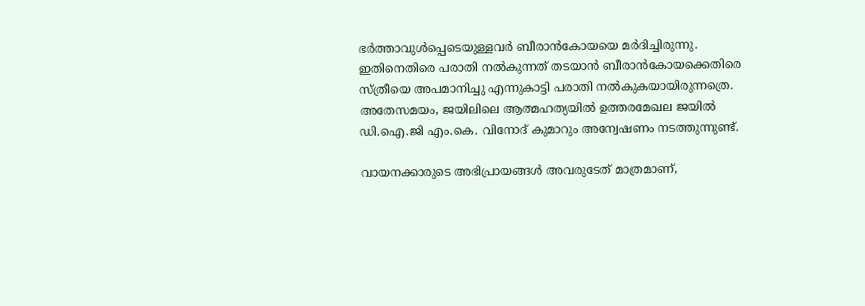ഭർത്താവുൾപ്പെടെയുള്ളവർ ബീരാന്‍കോയയെ മര്‍ദിച്ചിരുന്നു. ഇതിനെതിരെ പരാതി നല്‍കുന്നത് തടയാന്‍ ബീരാന്‍കോയക്കെതിരെ സ്ത്രീയെ അപമാനിച്ചു എന്നുകാട്ടി പരാതി നല്‍കുകയായിരുന്നത്രെ. അതേസമയം, ജയിലിലെ ആത്മഹത്യയിൽ ഉത്തരമേഖല ജയില്‍ ഡി.ഐ.ജി എം.കെ. വിനോദ് കുമാറും അന്വേഷണം നടത്തുന്നുണ്ട്.

വായനക്കാരുടെ അഭിപ്രായങ്ങള്‍ അവരുടേത് മാത്രമാണ്,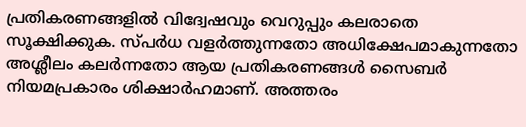പ്രതികരണങ്ങളിൽ വിദ്വേഷവും വെറുപ്പും കലരാതെ സൂക്ഷിക്കുക. സ്പർധ വളർത്തുന്നതോ അധിക്ഷേപമാകുന്നതോ അശ്ലീലം കലർന്നതോ ആയ പ്രതികരണങ്ങൾ സൈബർ നിയമപ്രകാരം ശിക്ഷാർഹമാണ്. അത്തരം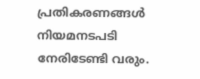പ്രതികരണങ്ങൾ നിയമനടപടി നേരിടേണ്ടി വരും.